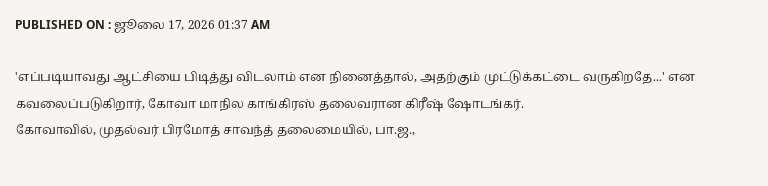PUBLISHED ON : ஜூலை 17, 2026 01:37 AM

'எப்படியாவது ஆட்சியை பிடித்து விடலாம் என நினைத்தால், அதற்கும் முட்டுக்கட்டை வருகிறதே...' என கவலைப்படுகிறார், கோவா மாநில காங்கிரஸ் தலைவரான கிரீஷ் ஷோடங்கர்.
கோவாவில், முதல்வர் பிரமோத் சாவந்த் தலைமையில், பா.ஜ.,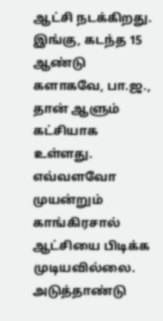ஆட்சி நடக்கிறது. இங்கு, கடந்த 15 ஆண்டு களாகவே, பா.ஜ., தான் ஆளும் கட்சியாக உள்ளது. எவ்வளவோ முயன்றும் காங்கிரசால் ஆட்சியை பிடிக்க முடியவில்லை.
அடுத்தாண்டு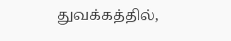துவக்கத்தில்,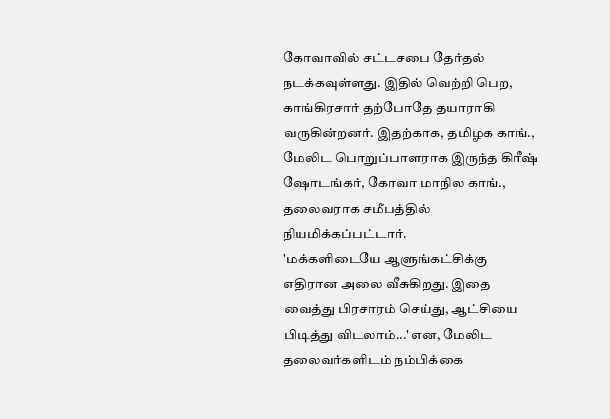கோவாவில் சட்டசபை தேர்தல் நடக்கவுள்ளது. இதில் வெற்றி பெற, காங்கிரசார் தற்போதே தயாராகி வருகின்றனர். இதற்காக, தமிழக காங்., மேலிட பொறுப்பாளராக இருந்த கிரீஷ் ஷோடங்கர், கோவா மாநில காங்., தலைவராக சமீபத்தில் நியமிக்கப்பட்டார்.
'மக்களிடையே ஆளுங்கட்சிக்கு எதிரான அலை வீசுகிறது. இதை வைத்து பிரசாரம் செய்து, ஆட்சியை பிடித்து விடலாம்...' என, மேலிட தலைவர்களிடம் நம்பிக்கை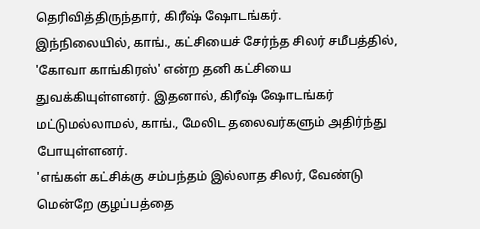தெரிவித்திருந்தார், கிரீஷ் ஷோடங்கர்.
இந்நிலையில், காங்., கட்சியைச் சேர்ந்த சிலர் சமீபத்தில், 'கோவா காங்கிரஸ்' என்ற தனி கட்சியை துவக்கியுள்ளனர். இதனால், கிரீஷ் ஷோடங்கர் மட்டுமல்லாமல், காங்., மேலிட தலைவர்களும் அதிர்ந்து போயுள்ளனர்.
'எங்கள் கட்சிக்கு சம்பந்தம் இல்லாத சிலர், வேண்டு மென்றே குழப்பத்தை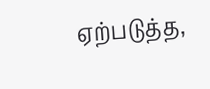ஏற்படுத்த,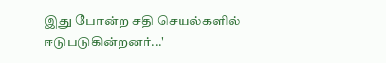இது போன்ற சதி செயல்களில் ஈடுபடுகின்றனர்...'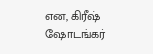என, கிரீஷ் ஷோடங்கர்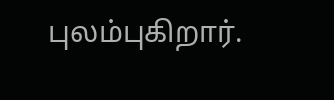புலம்புகிறார்.